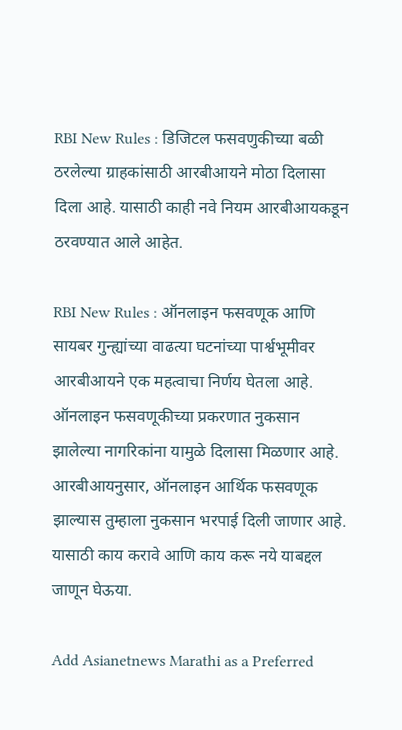RBI New Rules : डिजिटल फसवणुकीच्या बळी ठरलेल्या ग्राहकांसाठी आरबीआयने मोठा दिलासा दिला आहे. यासाठी काही नवे नियम आरबीआयकडून ठरवण्यात आले आहेत.

RBI New Rules : ऑनलाइन फसवणूक आणि सायबर गुन्ह्यांच्या वाढत्या घटनांच्या पार्श्वभूमीवर आरबीआयने एक महत्वाचा निर्णय घेतला आहे. ऑनलाइन फसवणूकीच्या प्रकरणात नुकसान झालेल्या नागरिकांना यामुळे दिलासा मिळणार आहे. आरबीआयनुसार, ऑनलाइन आर्थिक फसवणूक झाल्यास तुम्हाला नुकसान भरपाई दिली जाणार आहे. यासाठी काय करावे आणि काय करू नये याबद्दल जाणून घेऊया.

Add Asianetnews Marathi as a Preferred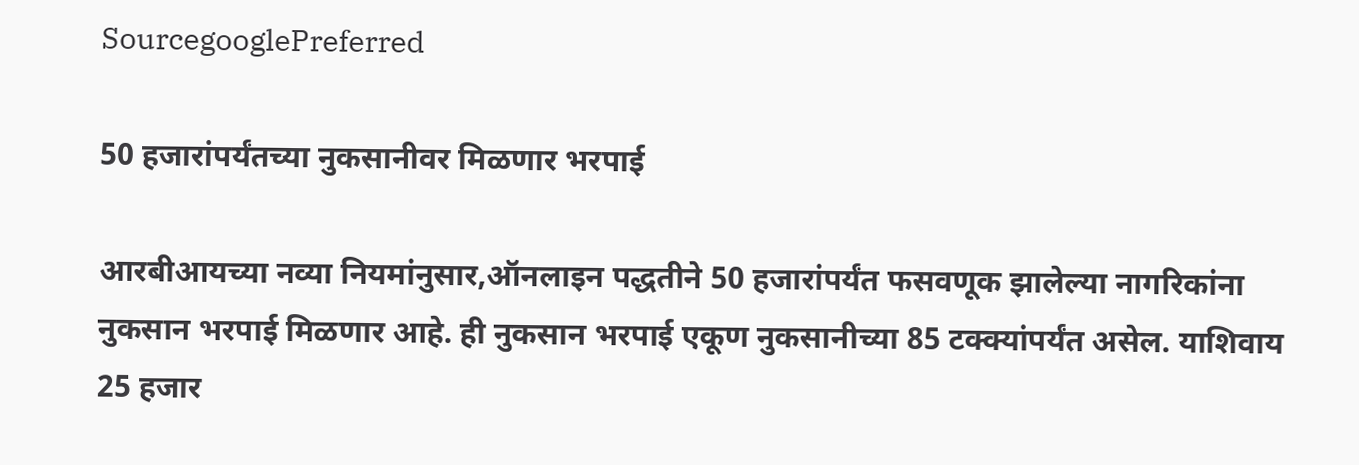SourcegooglePreferred

50 हजारांपर्यंतच्या नुकसानीवर मिळणार भरपाई

आरबीआयच्या नव्या नियमांनुसार,ऑनलाइन पद्धतीने 50 हजारांपर्यंत फसवणूक झालेल्या नागरिकांना नुकसान भरपाई मिळणार आहे. ही नुकसान भरपाई एकूण नुकसानीच्या 85 टक्क्यांपर्यंत असेल. याशिवाय 25 हजार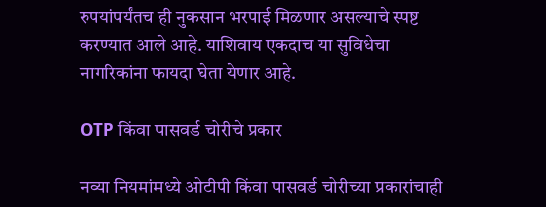रुपयांपर्यंतच ही नुकसान भरपाई मिळणार असल्याचे स्पष्ट करण्यात आले आहे. याशिवाय एकदाच या सुविधेचा नागरिकांना फायदा घेता येणार आहे.

OTP किंवा पासवर्ड चोरीचे प्रकार

नव्या नियमांमध्ये ओटीपी किंवा पासवर्ड चोरीच्या प्रकारांचाही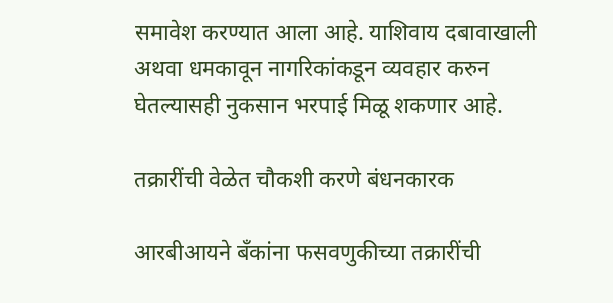समावेश करण्यात आला आहे. याशिवाय दबावाखाली अथवा धमकावून नागरिकांकडून व्यवहार करुन घेतल्यासही नुकसान भरपाई मिळू शकणार आहे.

तक्रारींची वेळेत चौकशी करणे बंधनकारक

आरबीआयने बँकांना फसवणुकीच्या तक्रारींची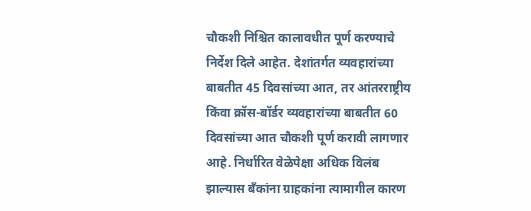चौकशी निश्चित कालावधीत पूर्ण करण्याचे निर्देश दिले आहेत. देशांतर्गत व्यवहारांच्या बाबतीत 45 दिवसांच्या आत, तर आंतरराष्ट्रीय किंवा क्रॉस-बॉर्डर व्यवहारांच्या बाबतीत 60 दिवसांच्या आत चौकशी पूर्ण करावी लागणार आहे. निर्धारित वेळेपेक्षा अधिक विलंब झाल्यास बँकांना ग्राहकांना त्यामागील कारण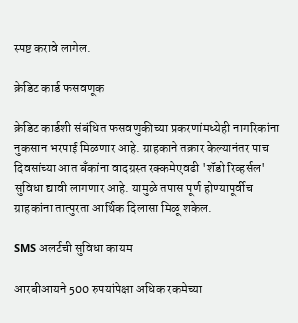स्पष्ट करावे लागेल.

क्रेडिट कार्ड फसवणूक

क्रेडिट कार्डशी संबंधित फसवणुकीच्या प्रकरणांमध्येही नागरिकांना नुकसान भरपाई मिळणार आहे. ग्राहकाने तक्रार केल्यानंतर पाच दिवसांच्या आत बँकांना वादग्रस्त रक्कमेएवढी 'शॅडो रिव्हर्सल' सुविधा द्यावी लागणार आहे. यामुळे तपास पूर्ण होण्यापूर्वीच ग्राहकांना तात्पुरता आर्थिक दिलासा मिळू शकेल.

SMS अलर्टची सुविधा कायम

आरबीआयने 500 रुपयांपेक्षा अधिक रकमेच्या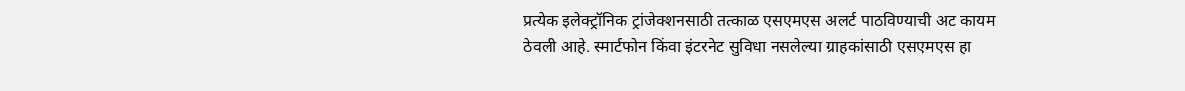प्रत्येक इलेक्ट्रॉनिक ट्रांजेक्शनसाठी तत्काळ एसएमएस अलर्ट पाठविण्याची अट कायम ठेवली आहे. स्मार्टफोन किंवा इंटरनेट सुविधा नसलेल्या ग्राहकांसाठी एसएमएस हा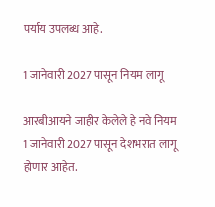पर्याय उपलब्ध आहे.

1 जानेवारी 2027 पासून नियम लागू

आरबीआयने जाहीर केलेले हे नवे नियम 1 जानेवारी 2027 पासून देशभरात लागू होणार आहेत.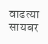वाढत्या सायबर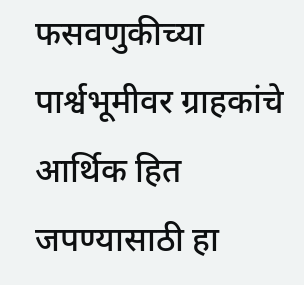फसवणुकीच्या पार्श्वभूमीवर ग्राहकांचे आर्थिक हित जपण्यासाठी हा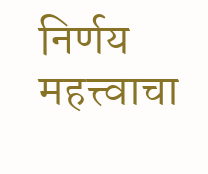निर्णय महत्त्वाचा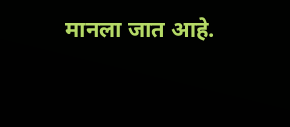मानला जात आहे.